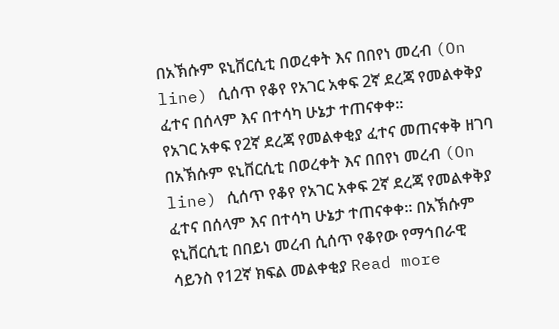በአኽሱም ዩኒቨርሲቲ በወረቀት እና በበየነ መረብ (On line) ሲሰጥ የቆየ የአገር አቀፍ 2ኛ ደረጃ የመልቀቅያ ፈተና በሰላም እና በተሳካ ሁኔታ ተጠናቀቀ።
የአገር አቀፍ የ2ኛ ደረጃ የመልቀቂያ ፈተና መጠናቀቅ ዘገባ በአኽሱም ዩኒቨርሲቲ በወረቀት እና በበየነ መረብ (On line) ሲሰጥ የቆየ የአገር አቀፍ 2ኛ ደረጃ የመልቀቅያ ፈተና በሰላም እና በተሳካ ሁኔታ ተጠናቀቀ። በአኽሱም ዩኒቨርሲቲ በበይነ መረብ ሲሰጥ የቆየው የማኅበራዊ ሳይንስ የ12ኛ ክፍል መልቀቂያ Read more